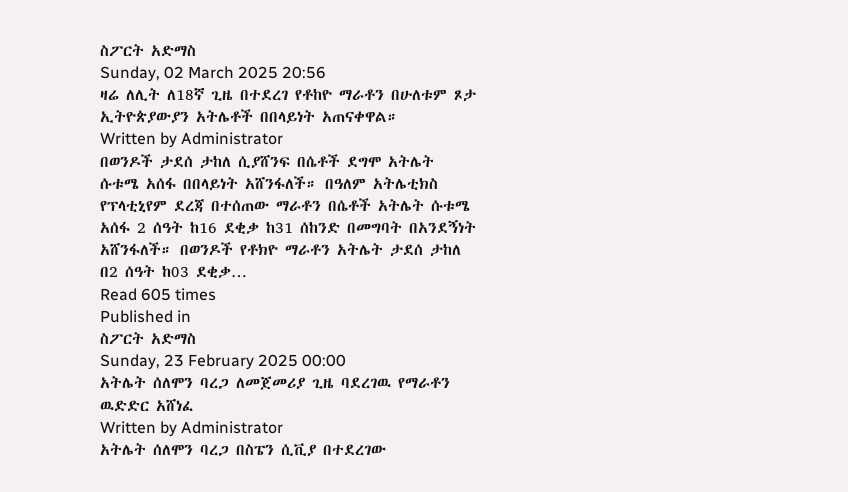ስፖርት አድማስ
Sunday, 02 March 2025 20:56
ዛሬ ለሊት ለ18ኛ ጊዜ በተደረገ የቶከዮ ማራቶን በሁለቱም ጾታ ኢትዮጵያውያን አትሌቶች በበላይነት አጠናቀዋል።
Written by Administrator
በወንዶች ታደሰ ታከለ ሲያሸንፍ በሴቶች ደግሞ አትሌት ሱቱሜ አሰፋ በበላይነት አሸንፋለች። በዓለም አትሌቲክስ የፕላቲኒየም ደረጃ በተሰጠው ማራቶን በሴቶች አትሌት ሱቱሜ አሰፋ 2 ሰዓት ከ16 ደቂቃ ከ31 ሰከንድ በመግባት በአንደኝነት አሸንፋለች። በወንዶች የቶክዮ ማራቶን አትሌት ታደሰ ታከለ በ2 ሰዓት ከ03 ደቂቃ…
Read 605 times
Published in
ስፖርት አድማስ
Sunday, 23 February 2025 00:00
አትሌት ሰለሞን ባረጋ ለመጀመሪያ ጊዜ ባደረገዉ የማራቶን ዉድድር አሸነፈ
Written by Administrator
አትሌት ሰለሞን ባረጋ በስፔን ሲቪያ በተደረገው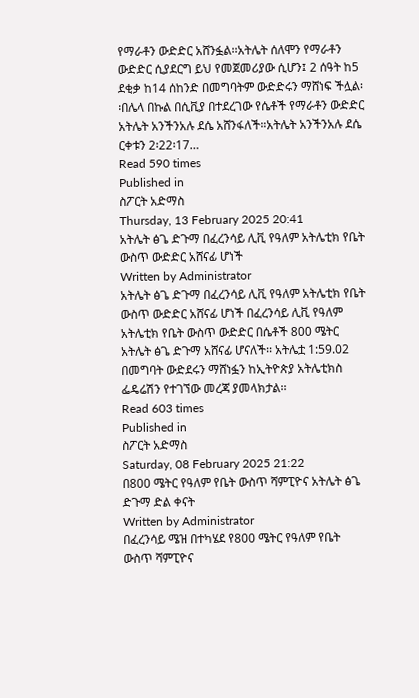የማራቶን ውድድር አሸንፏል፡፡አትሌት ሰለሞን የማራቶን ውድድር ሲያደርግ ይህ የመጀመሪያው ሲሆን፤ 2 ሰዓት ከ5 ደቂቃ ከ14 ሰከንድ በመግባትም ውድድሩን ማሸነፍ ችሏል፡፡በሌላ በኩል በሲቪያ በተደረገው የሴቶች የማራቶን ውድድር አትሌት አንችንአሉ ደሴ አሸንፋለች።አትሌት አንችንአሉ ደሴ ርቀቱን 2፡22፡17…
Read 590 times
Published in
ስፖርት አድማስ
Thursday, 13 February 2025 20:41
አትሌት ፅጌ ድጉማ በፈረንሳይ ሊቪ የዓለም አትሌቲክ የቤት ውስጥ ውድድር አሸናፊ ሆነች
Written by Administrator
አትሌት ፅጌ ድጉማ በፈረንሳይ ሊቪ የዓለም አትሌቲክ የቤት ውስጥ ውድድር አሸናፊ ሆነች በፈረንሳይ ሊቪ የዓለም አትሌቲክ የቤት ውስጥ ውድድር በሴቶች 800 ሜትር አትሌት ፅጌ ድጉማ አሸናፊ ሆናለች፡፡ አትሌቷ 1:59.02 በመግባት ውድደሩን ማሸነፏን ከኢትዮጵያ አትሌቲክስ ፌዴሬሽን የተገኘው መረጃ ያመላክታል፡፡
Read 603 times
Published in
ስፖርት አድማስ
Saturday, 08 February 2025 21:22
በ800 ሜትር የዓለም የቤት ውስጥ ሻምፒዮና አትሌት ፅጌ ድጉማ ድል ቀናት
Written by Administrator
በፈረንሳይ ሜዝ በተካሄደ የ800 ሜትር የዓለም የቤት ውስጥ ሻምፒዮና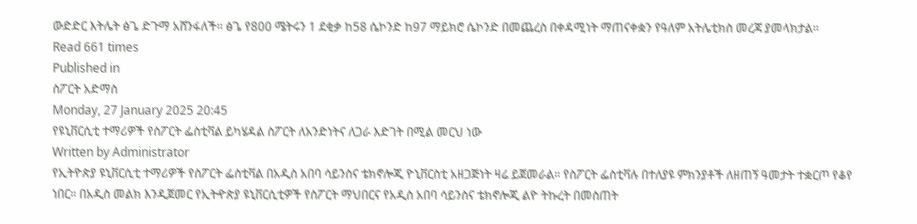ውድድር እትሌት ፅጌ ድጉማ አሸንፋለች፡፡ ፅጌ የ800 ሜትሩን 1 ደቂቃ ከ58 ሴኮንድ ከ97 ማይክሮ ሴኮንድ በመጨረስ በቀዳሚነት ማጠናቀቋን የዓለም አትሌቲክስ መረጃ ያመላክታል፡፡
Read 661 times
Published in
ስፖርት አድማስ
Monday, 27 January 2025 20:45
የዩኒቨርሲቲ ተማሪዎች የስፖርት ፌስቲቫል ይካሄዳል ስፖርት ለአንድነትና ለጋራ እድገት በሚል መርህ ነው
Written by Administrator
የኢትዮጵያ ዩኒቨርሲቲ ተማሪዎች የስፖርት ፌስቲቫል በአዲስ አበባ ሳይንስና ቴክኖሎጂ ዮኒቨርስቲ አዘጋጅነት ዛሬ ይጀመራል። የስፖርት ፌስቲቫሉ በተለያዩ ምክንያቶች ለዘጠኝ ዓመታት ተቋርጦ የቆየ ነበር። በአዲስ መልክ እንዲጀመር የኢትዯጵያ ዩኒቨርሲቲዎች የስፖርት ማህበርና የአዲስ አበባ ሳይንስና ቴክኖሎጂ ልዮ ትኩረት በመስጠት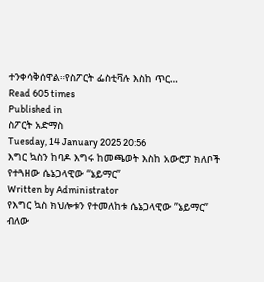ተንቀሳቅሰዋል።የስፖርት ፌስቲቫሉ እስከ ጥር…
Read 605 times
Published in
ስፖርት አድማስ
Tuesday, 14 January 2025 20:56
እግር ኳስን ከባዶ እግሩ ከመጫወት እስከ አውሮፓ ክለቦች የተጓዘው ሴኔጋላዊው “ኔይማር”
Written by Administrator
የእግር ኳስ ክህሎቱን የተመለከቱ ሴኔጋላዊው ”ኔይማር” ብለው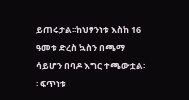ይጠሩታል፡፡ከህፃንነቱ እስከ 16 ዓመቱ ድረስ ኳስን በጫማ ሳይሆን በባዶ እግር ተጫውቷል፡፡ ፍጥነቱ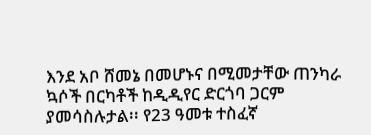እንደ አቦ ሸመኔ በመሆኑና በሚመታቸው ጠንካራ ኳሶች በርካቶች ከዲዲየር ድርጎባ ጋርም ያመሳስሉታል፡፡ የ23 ዓመቱ ተስፈኛ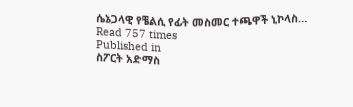ሴኔጋላዊ የቼልሲ የፊት መስመር ተጫዋች ኒኮላስ…
Read 757 times
Published in
ስፖርት አድማስ